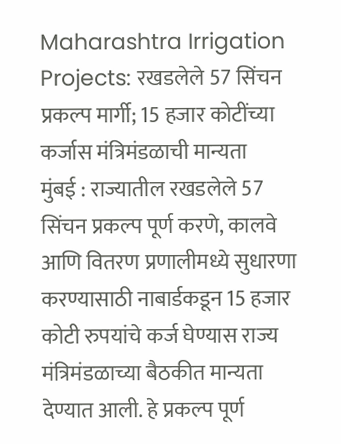Maharashtra Irrigation Projects: रखडलेले 57 सिंचन प्रकल्प मार्गी; 15 हजार कोटींच्या कर्जास मंत्रिमंडळाची मान्यता
मुंबई : राज्यातील रखडलेले 57 सिंचन प्रकल्प पूर्ण करणे, कालवे आणि वितरण प्रणालीमध्ये सुधारणा करण्यासाठी नाबार्डकडून 15 हजार कोटी रुपयांचे कर्ज घेण्यास राज्य मंत्रिमंडळाच्या बैठकीत मान्यता देण्यात आली. हे प्रकल्प पूर्ण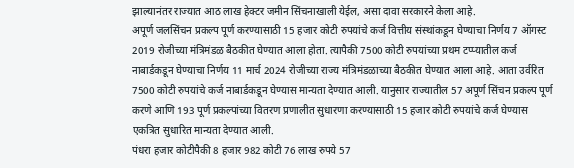झाल्यानंतर राज्यात आठ लाख हेक्टर जमीन सिंचनाखाली येईल, असा दावा सरकारने केला आहे.
अपूर्ण जलसिंचन प्रकल्प पूर्ण करण्यासाठी 15 हजार कोटी रुपयांचे कर्ज वित्तीय संस्थांकडून घेण्याचा निर्णय 7 ऑगस्ट 2019 रोजीच्या मंत्रिमंडळ बैठकीत घेण्यात आला होता. त्यापैकी 7500 कोटी रुपयांच्या प्रथम टप्प्यातील कर्ज नाबार्डकडून घेण्याचा निर्णय 11 मार्च 2024 रोजीच्या राज्य मंत्रिमंडळाच्या बैठकीत घेण्यात आला आहे. आता उर्वरित 7500 कोटी रुपयांचे कर्ज नाबार्डकडून घेण्यास मान्यता देण्यात आली. यानुसार राज्यातील 57 अपूर्ण सिंचन प्रकल्प पूर्ण करणे आणि 193 पूर्ण प्रकल्पांच्या वितरण प्रणालीत सुधारणा करण्यासाठी 15 हजार कोटी रुपयांचे कर्ज घेण्यास एकत्रित सुधारित मान्यता देण्यात आली.
पंधरा हजार कोटीपैकी 8 हजार 982 कोटी 76 लाख रुपये 57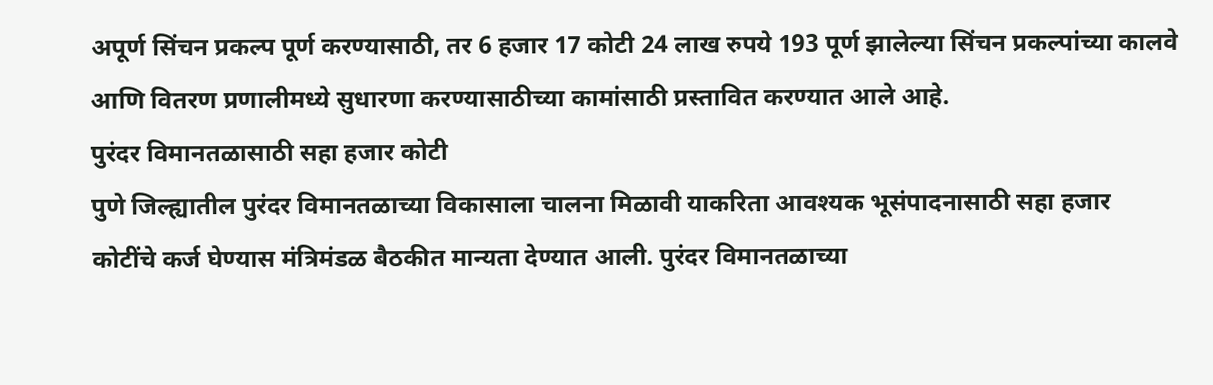अपूर्ण सिंचन प्रकल्प पूर्ण करण्यासाठी, तर 6 हजार 17 कोटी 24 लाख रुपये 193 पूर्ण झालेल्या सिंचन प्रकल्पांच्या कालवे आणि वितरण प्रणालीमध्ये सुधारणा करण्यासाठीच्या कामांसाठी प्रस्तावित करण्यात आले आहे.
पुरंदर विमानतळासाठी सहा हजार कोटी
पुणे जिल्ह्यातील पुरंदर विमानतळाच्या विकासाला चालना मिळावी याकरिता आवश्यक भूसंपादनासाठी सहा हजार कोटींचे कर्ज घेण्यास मंत्रिमंडळ बैठकीत मान्यता देण्यात आली. पुरंदर विमानतळाच्या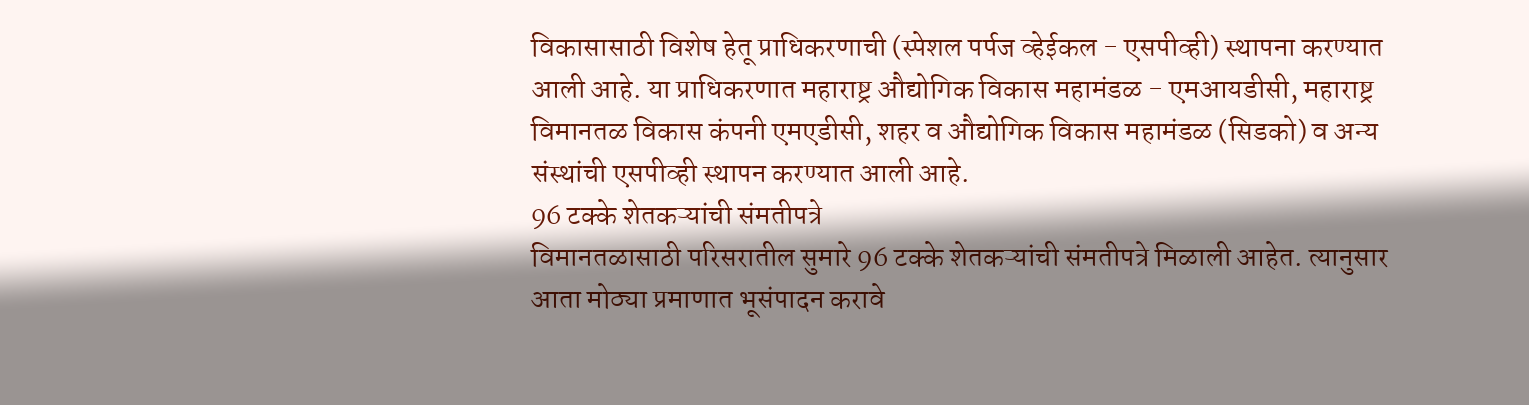विकासासाठी विशेष हेतू प्राधिकरणाची (स्पेशल पर्पज व्हेईकल - एसपीव्ही) स्थापना करण्यात आली आहे. या प्राधिकरणात महाराष्ट्र औद्योगिक विकास महामंडळ - एमआयडीसी, महाराष्ट्र विमानतळ विकास कंपनी एमएडीसी, शहर व औद्योगिक विकास महामंडळ (सिडको) व अन्य संस्थांची एसपीव्ही स्थापन करण्यात आली आहे.
96 टक्के शेतकऱ्यांची संमतीपत्रे
विमानतळासाठी परिसरातील सुमारे 96 टक्के शेतकऱ्यांची संमतीपत्रे मिळाली आहेत. त्यानुसार आता मोठ्या प्रमाणात भूसंपादन करावे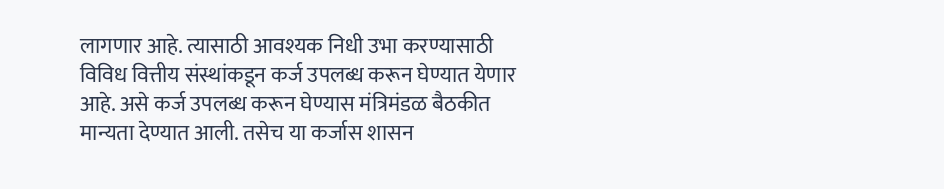लागणार आहे. त्यासाठी आवश्यक निधी उभा करण्यासाठी विविध वित्तीय संस्थांकडून कर्ज उपलब्ध करून घेण्यात येणार आहे. असे कर्ज उपलब्ध करून घेण्यास मंत्रिमंडळ बैठकीत मान्यता देण्यात आली. तसेच या कर्जास शासन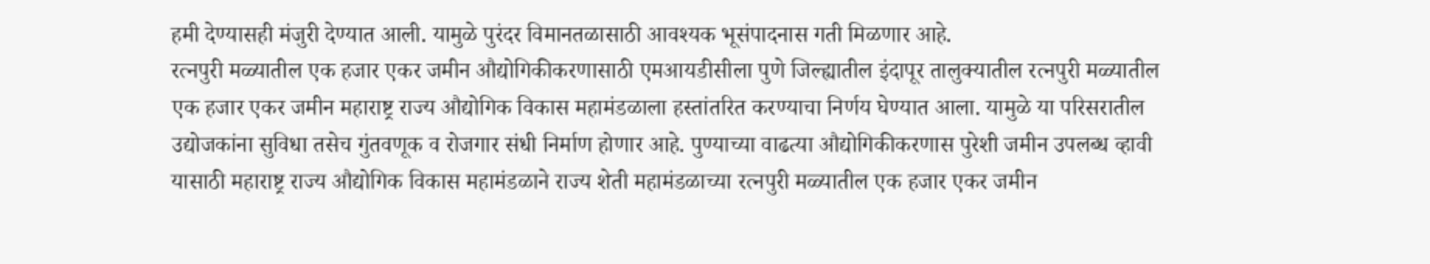हमी देण्यासही मंजुरी देण्यात आली. यामुळे पुरंदर विमानतळासाठी आवश्यक भूसंपादनास गती मिळणार आहे.
रत्नपुरी मळ्यातील एक हजार एकर जमीन औद्योगिकीकरणासाठी एमआयडीसीला पुणे जिल्ह्यातील इंदापूर तालुक्यातील रत्नपुरी मळ्यातील एक हजार एकर जमीन महाराष्ट्र राज्य औद्योगिक विकास महामंडळाला हस्तांतरित करण्याचा निर्णय घेण्यात आला. यामुळे या परिसरातील उद्योजकांना सुविधा तसेच गुंतवणूक व रोजगार संधी निर्माण होणार आहे. पुण्याच्या वाढत्या औद्योगिकीकरणास पुरेशी जमीन उपलब्ध व्हावी यासाठी महाराष्ट्र राज्य औद्योगिक विकास महामंडळाने राज्य शेती महामंडळाच्या रत्नपुरी मळ्यातील एक हजार एकर जमीन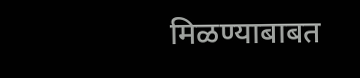मिळण्याबाबत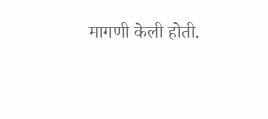मागणी केली होती.